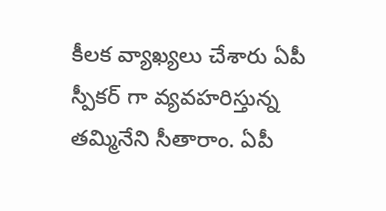కీలక వ్యాఖ్యలు చేశారు ఏపీ స్పీకర్ గా వ్యవహరిస్తున్న తమ్మినేని సీతారాం. ఏపీ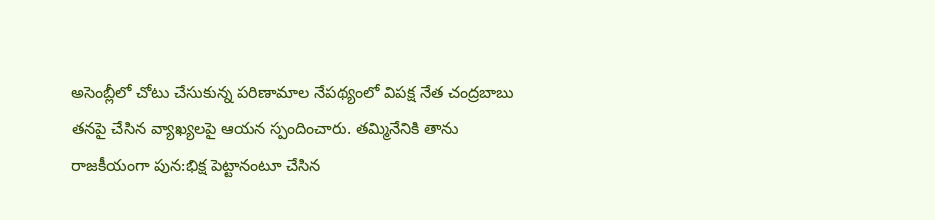అసెంబ్లీలో చోటు చేసుకున్న పరిణామాల నేపథ్యంలో విపక్ష నేత చంద్రబాబు తనపై చేసిన వ్యాఖ్యలపై ఆయన స్పందించారు. తమ్మినేనికి తాను రాజకీయంగా పున:భిక్ష పెట్టానంటూ చేసిన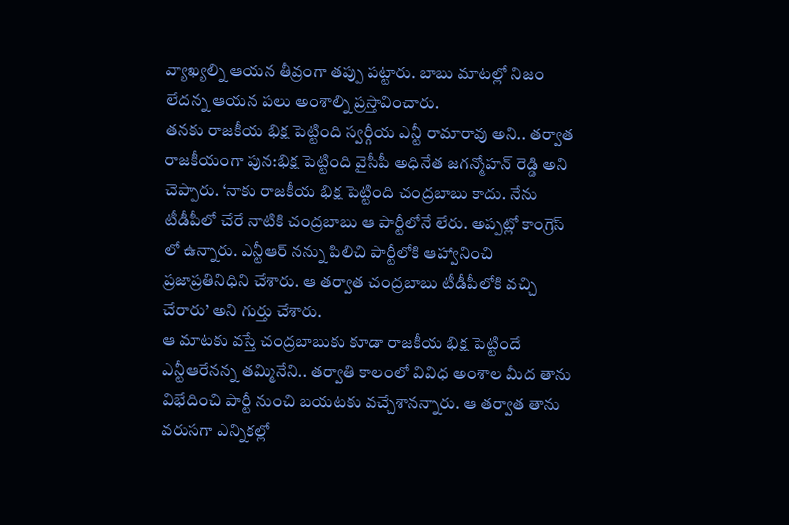వ్యాఖ్యల్ని ఆయన తీవ్రంగా తప్పు పట్టారు. బాబు మాటల్లో నిజం లేదన్న ఆయన పలు అంశాల్ని ప్రస్తావించారు.
తనకు రాజకీయ భిక్ష పెట్టింది స్వర్గీయ ఎన్టీ రామారావు అని.. తర్వాత రాజకీయంగా పున:భిక్ష పెట్టింది వైసీపీ అధినేత జగన్మోహన్ రెడ్డి అని చెప్పారు. ‘నాకు రాజకీయ భిక్ష పెట్టింది చంద్రబాబు కాదు. నేను టీడీపీలో చేరే నాటికి చంద్రబాబు ఆ పార్టీలోనే లేరు. అప్పట్లో కాంగ్రెస్ లో ఉన్నారు. ఎన్టీఆర్ నన్ను పిలిచి పార్టీలోకి ఆహ్వానించి ప్రజాప్రతినిధిని చేశారు. ఆ తర్వాత చంద్రబాబు టీడీపీలోకి వచ్చి చేరారు’ అని గుర్తు చేశారు.
ఆ మాటకు వస్తే చంద్రబాబుకు కూడా రాజకీయ భిక్ష పెట్టిందే ఎన్టీఆరేనన్న తమ్మినేని.. తర్వాతి కాలంలో వివిధ అంశాల మీద తాను విభేదించి పార్టీ నుంచి బయటకు వచ్చేశానన్నారు. ఆ తర్వాత తాను వరుసగా ఎన్నికల్లో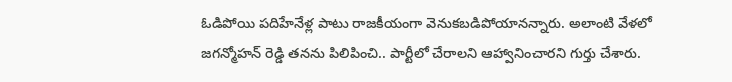ఓడిపోయి పదిహేనేళ్ల పాటు రాజకీయంగా వెనుకబడిపోయానన్నారు. అలాంటి వేళలో జగన్మోహన్ రెడ్డి తనను పిలిపించి.. పార్టీలో చేరాలని ఆహ్వానించారని గుర్తు చేశారు.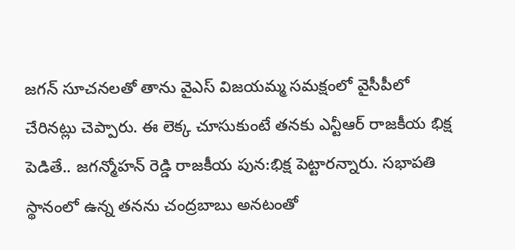జగన్ సూచనలతో తాను వైఎస్ విజయమ్మ సమక్షంలో వైసీపీలో చేరినట్లు చెప్పారు. ఈ లెక్క చూసుకుంటే తనకు ఎన్టీఆర్ రాజకీయ భిక్ష పెడితే.. జగన్మోహన్ రెడ్డి రాజకీయ పున:భిక్ష పెట్టారన్నారు. సభాపతి స్థానంలో ఉన్న తనను చంద్రబాబు అనటంతో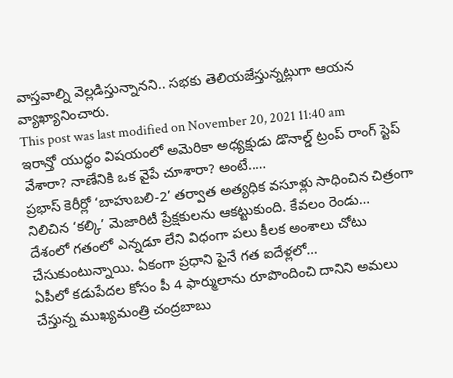వాస్తవాల్ని వెల్లడిస్తున్నానని.. సభకు తెలియజేస్తున్నట్లుగా ఆయన వ్యాఖ్యానించారు.
This post was last modified on November 20, 2021 11:40 am
ఇరాన్తో యుద్ధం విషయంలో అమెరికా అధ్యక్షుడు డొనాల్డ్ ట్రంప్ రాంగ్ స్టెప్ వేశారా? నాణేనికి ఒక వైపే చూశారా? అంటే..…
ప్రభాస్ కెరీర్లో ‘బాహుబలి-2’ తర్వాత అత్యధిక వసూళ్లు సాధించిన చిత్రంగా నిలిచిన ‘కల్కి’ మెజారిటీ ప్రేక్షకులను ఆకట్టుకుంది. కేవలం రెండు…
దేశంలో గతంలో ఎన్నడూ లేని విధంగా పలు కీలక అంశాలు చోటు చేసుకుంటున్నాయి. ఏకంగా ప్రధాని పైనే గత ఐదేళ్లలో…
ఏపీలో కడుపేదల కోసం పీ 4 ఫార్ములాను రూపొందించి దానిని అమలు చేస్తున్న ముఖ్యమంత్రి చంద్రబాబు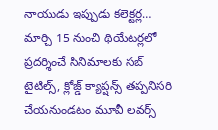నాయుడు ఇప్పుడు కలెక్టర్ల…
మార్చి 15 నుంచి థియేటర్లలో ప్రదర్శించే సినిమాలకు సబ్ టైటిల్స్, క్లోజ్డ్ క్యాప్షన్స్ తప్పనిసరి చేయనుండటం మూవీ లవర్స్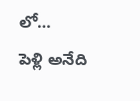లో…
పెళ్లి అనేది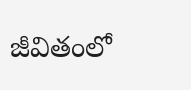జీవితంలో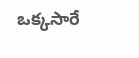ఒక్కసారే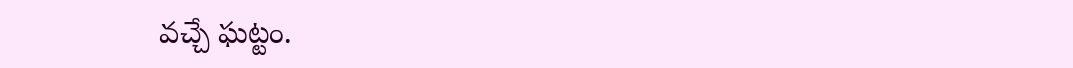వచ్చే ఘట్టం.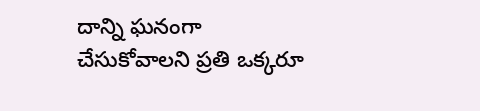దాన్ని ఘనంగా చేసుకోవాలని ప్రతి ఒక్కరూ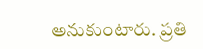అనుకుంటారు. ప్రతి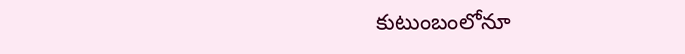కుటుంబంలోనూ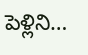పెళ్లిని…